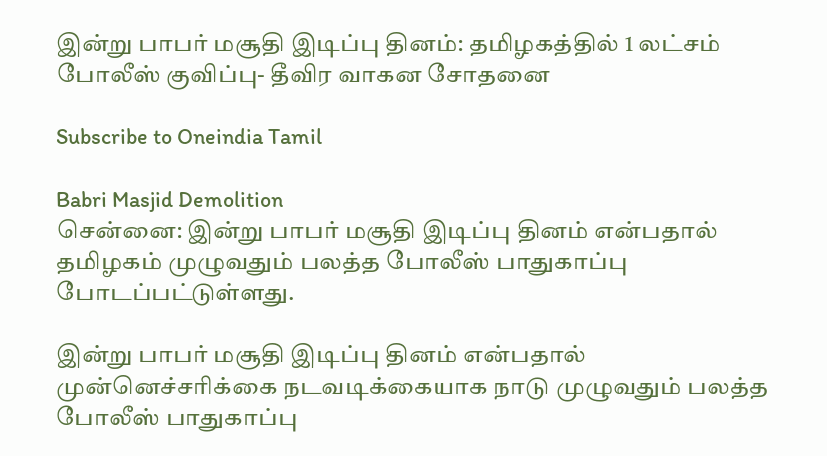இன்று பாபர் மசூதி இடிப்பு தினம்: தமிழகத்தில் 1 லட்சம் போலீஸ் குவிப்பு- தீவிர வாகன சோதனை

Subscribe to Oneindia Tamil

Babri Masjid Demolition
சென்னை: இன்று பாபர் மசூதி இடிப்பு தினம் என்பதால் தமிழகம் முழுவதும் பலத்த போலீஸ் பாதுகாப்பு போடப்பட்டுள்ளது.

இன்று பாபர் மசூதி இடிப்பு தினம் என்பதால் முன்னெச்சரிக்கை நடவடிக்கையாக நாடு முழுவதும் பலத்த போலீஸ் பாதுகாப்பு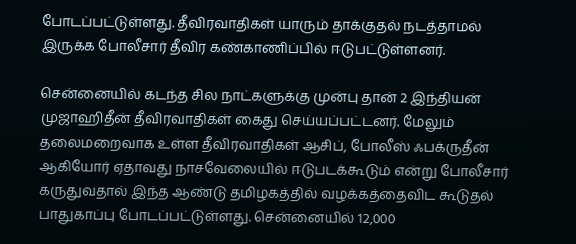போடப்பட்டுள்ளது. தீவிரவாதிகள் யாரும் தாக்குதல் நடத்தாமல் இருக்க போலீசார் தீவிர கண்காணிப்பில் ஈடுபட்டுள்ளனர்.

சென்னையில் கடந்த சில நாட்களுக்கு முன்பு தான் 2 இந்தியன் முஜாஹிதீன் தீவிரவாதிகள் கைது செய்யப்பட்டனர். மேலும் தலைமறைவாக உள்ள தீவிரவாதிகள் ஆசிப், போலீஸ் ஃபக்ருதீன் ஆகியோர் ஏதாவது நாசவேலையில் ஈடுபடக்கூடும் என்று போலீசார் கருதுவதால் இந்த ஆண்டு தமிழகத்தில் வழக்கத்தைவிட கூடுதல் பாதுகாப்பு போடப்பட்டுள்ளது. சென்னையில் 12,000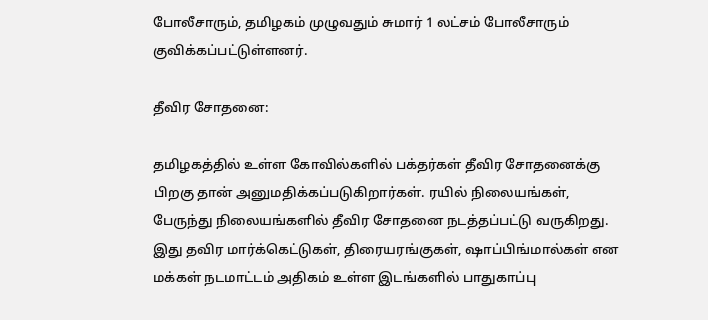போலீசாரும், தமிழகம் முழுவதும் சுமார் 1 லட்சம் போலீசாரும் குவிக்கப்பட்டுள்ளனர்.

தீவிர சோதனை:

தமிழகத்தில் உள்ள கோவில்களில் பக்தர்கள் தீவிர சோதனைக்கு பிறகு தான் அனுமதிக்கப்படுகிறார்கள். ரயில் நிலையங்கள், பேருந்து நிலையங்களில் தீவிர சோதனை நடத்தப்பட்டு வருகிறது. இது தவிர மார்க்கெட்டுகள், திரையரங்குகள், ஷாப்பிங்மால்கள் என மக்கள் நடமாட்டம் அதிகம் உள்ள இடங்களில் பாதுகாப்பு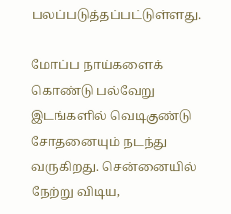பலப்படுத்தப்பட்டுள்ளது.

மோப்ப நாய்களைக் கொண்டு பல்வேறு இடங்களில் வெடிகுண்டு சோதனையும் நடந்து வருகிறது. சென்னையில் நேற்று விடிய,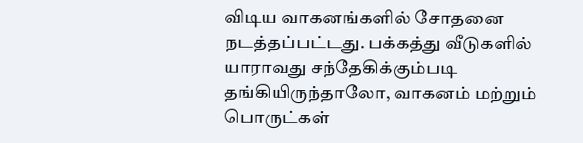விடிய வாகனங்களில் சோதனை நடத்தப்பட்டது. பக்கத்து வீடுகளில் யாராவது சந்தேகிக்கும்படி தங்கியிருந்தாலோ, வாகனம் மற்றும் பொருட்கள்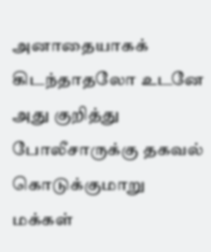அனாதையாகக் கிடந்தாதலோ உடனே அது குறித்து போலீசாருக்கு தகவல் கொடுக்குமாறு மக்கள்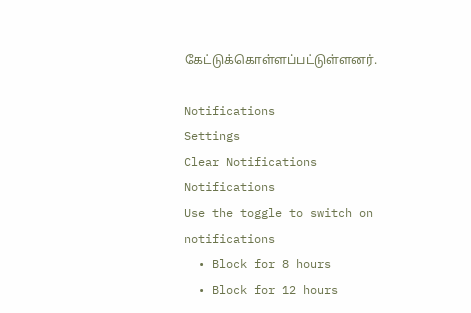கேட்டுக்கொள்ளப்பட்டுள்ளனர்.

Notifications
Settings
Clear Notifications
Notifications
Use the toggle to switch on notifications
  • Block for 8 hours
  • Block for 12 hours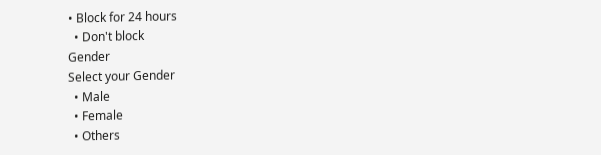• Block for 24 hours
  • Don't block
Gender
Select your Gender
  • Male
  • Female
  • Others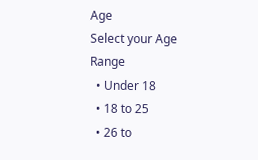Age
Select your Age Range
  • Under 18
  • 18 to 25
  • 26 to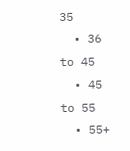35
  • 36 to 45
  • 45 to 55
  • 55+